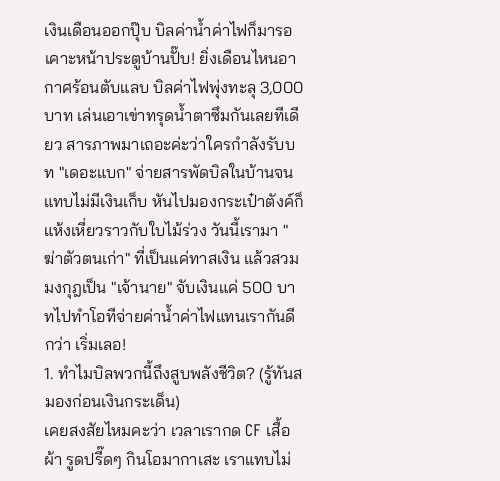เงินเดือนออกปุ๊บ บิลค่าน้ำค่าไฟก็มารอเคาะหน้าประตูบ้านปั๊บ! ยิ่งเดือนไหนอากาศร้อนตับแลบ บิลค่าไฟพุ่งทะลุ 3,000 บาท เล่นเอาเข่าทรุดน้ำตาซึมกันเลยทีเดียว สารภาพมาเถอะค่ะว่าใครกำลังรับบท "เดอะแบก" จ่ายสารพัดบิลในบ้านจนแทบไม่มีเงินเก็บ หันไปมองกระเป๋าตังค์ก็แห้งเหี่ยวราวกับใบไม้ร่วง วันนี้เรามา "ฆ่าตัวตนเก่า" ที่เป็นแค่ทาสเงิน แล้วสวมมงกุฎเป็น "เจ้านาย" จับเงินแค่ 500 บาทไปทำโอทีจ่ายค่าน้ำค่าไฟแทนเรากันดีกว่า เริ่มเลอ!
1. ทำไมบิลพวกนี้ถึงสูบพลังชีวิต? (รู้ทันสมองก่อนเงินกระเด็น)
เคยสงสัยไหมคะว่า เวลาเรากด CF เสื้อผ้า รูดปรี๊ดๆ กินโอมากาเสะ เราแทบไม่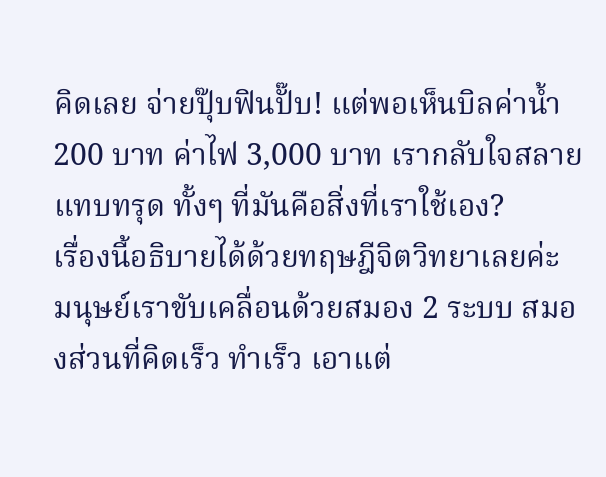คิดเลย จ่ายปุ๊บฟินปั๊บ! แต่พอเห็นบิลค่าน้ำ 200 บาท ค่าไฟ 3,000 บาท เรากลับใจสลายแทบทรุด ทั้งๆ ที่มันคือสิ่งที่เราใช้เอง?
เรื่องนี้อธิบายได้ด้วยทฤษฎีจิตวิทยาเลยค่ะ มนุษย์เราขับเคลื่อนด้วยสมอง 2 ระบบ สมองส่วนที่คิดเร็ว ทำเร็ว เอาแต่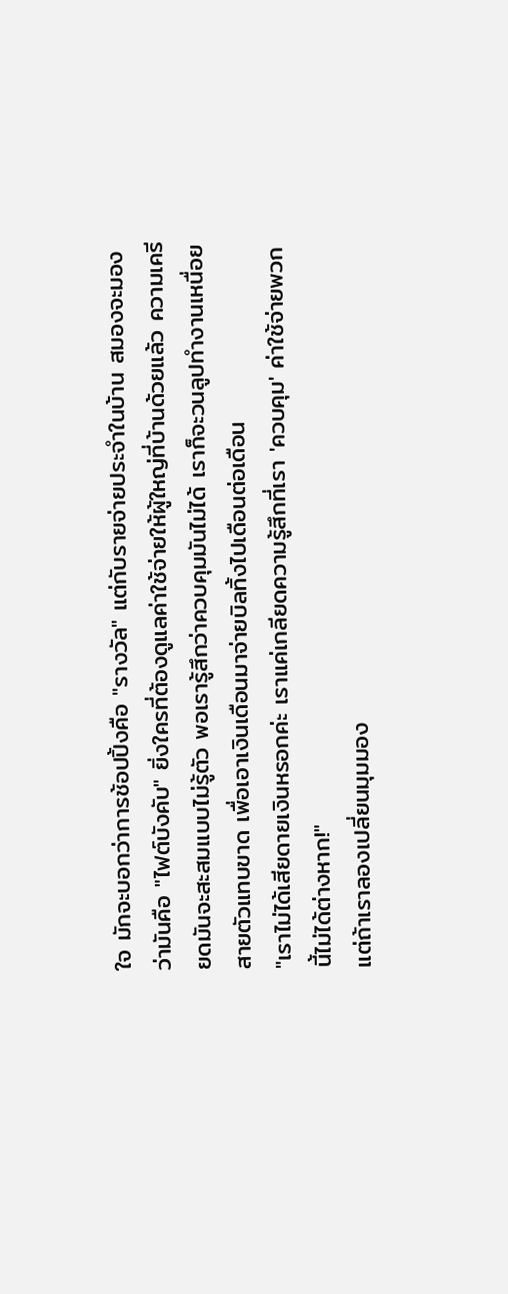ใจ มักจะบอกว่าการช้อปปิ้งคือ "รางวัล" แต่กับรายจ่ายประจำในบ้าน สมองจะมองว่ามันคือ "ไฟต์บังคับ" ยิ่งใครที่ต้องดูแลค่าใช้จ่ายให้ผู้ใหญ่ที่บ้านด้วยแล้ว ความเครียดมันจะสะสมแบบไม่รู้ตัว พอเรารู้สึกว่าควบคุมมันไม่ได้ เราก็จะวนลูปทำงานเหนื่อยสายตัวแทบขาด เพื่อเอาเงินเดือนมาจ่ายบิลทิ้งไปเดือนต่อเดือน
"เราไม่ได้เสียดายเงินหรอกค่ะ เราแค่เกลียดความรู้สึกที่เรา 'ควบคุม' ค่าใช้จ่ายพวกนี้ไม่ได้ต่างหาก!"
แต่ถ้าเราลองเปลี่ยนมุมมอง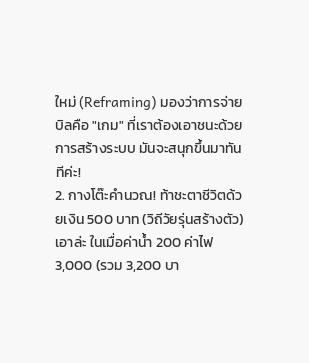ใหม่ (Reframing) มองว่าการจ่ายบิลคือ "เกม" ที่เราต้องเอาชนะด้วยการสร้างระบบ มันจะสนุกขึ้นมาทันทีค่ะ!
2. กางโต๊ะคำนวณ! ท้าชะตาชีวิตด้วยเงิน 500 บาท (วิถีวัยรุ่นสร้างตัว)
เอาล่ะ ในเมื่อค่าน้ำ 200 ค่าไฟ 3,000 (รวม 3,200 บา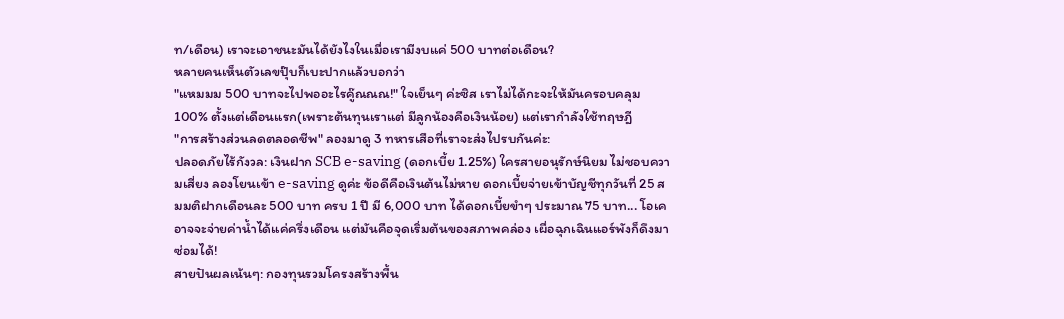ท/เดือน) เราจะเอาชนะมันได้ยังไงในเมื่อเรามีงบแค่ 500 บาทต่อเดือน?
หลายคนเห็นตัวเลขปุ๊บก็เบะปากแล้วบอกว่า
"แหมมม 500 บาทจะไปพออะไรคู๊ณณณ!" ใจเย็นๆ ค่ะซิส เราไม่ได้กะจะให้มันครอบคลุม 100% ตั้งแต่เดือนแรก(เพราะต้นทุนเราแต่ มีลูกน้องคือเงินน้อย) แต่เรากำลังใช้ทฤษฎี
"การสร้างส่วนลดตลอดชีพ" ลองมาดู 3 ทหารเสือที่เราจะส่งไปรบกันค่ะ:
ปลอดภัยไร้กังวล: เงินฝาก SCB e-saving (ดอกเบี้ย 1.25%) ใครสายอนุรักษ์นิยม ไม่ชอบความเสี่ยง ลองโยนเข้า e-saving ดูค่ะ ข้อดีคือเงินต้นไม่หาย ดอกเบี้ยจ่ายเข้าบัญชีทุกวันที่ 25 สมมติฝากเดือนละ 500 บาท ครบ 1 ปี มี 6,000 บาท ได้ดอกเบี้ยขำๆ ประมาณ 75 บาท... โอเค อาจจะจ่ายค่าน้ำได้แค่ครึ่งเดือน แต่มันคือจุดเริ่มต้นของสภาพคล่อง เผื่อฉุกเฉินแอร์พังก็ดึงมาซ่อมได้!
สายปันผลเน้นๆ: กองทุนรวมโครงสร้างพื้น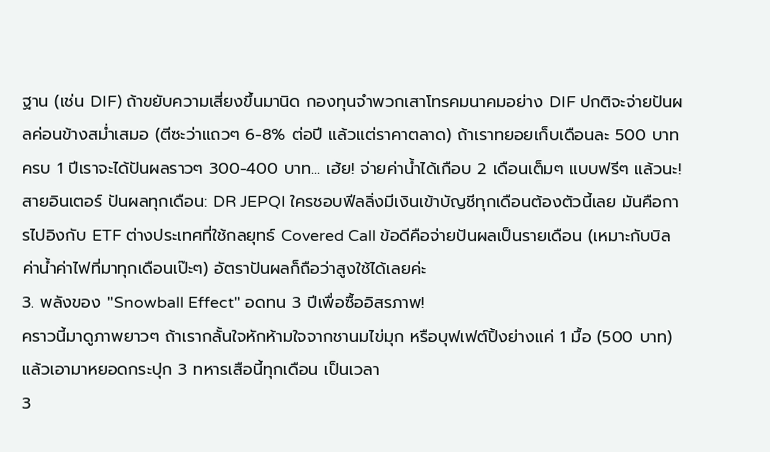ฐาน (เช่น DIF) ถ้าขยับความเสี่ยงขึ้นมานิด กองทุนจำพวกเสาโทรคมนาคมอย่าง DIF ปกติจะจ่ายปันผลค่อนข้างสม่ำเสมอ (ตีซะว่าแถวๆ 6-8% ต่อปี แล้วแต่ราคาตลาด) ถ้าเราทยอยเก็บเดือนละ 500 บาท ครบ 1 ปีเราจะได้ปันผลราวๆ 300-400 บาท... เฮ้ย! จ่ายค่าน้ำได้เกือบ 2 เดือนเต็มๆ แบบฟรีๆ แล้วนะ!
สายอินเตอร์ ปันผลทุกเดือน: DR JEPQI ใครชอบฟีลลิ่งมีเงินเข้าบัญชีทุกเดือนต้องตัวนี้เลย มันคือการไปอิงกับ ETF ต่างประเทศที่ใช้กลยุทธ์ Covered Call ข้อดีคือจ่ายปันผลเป็นรายเดือน (เหมาะกับบิลค่าน้ำค่าไฟที่มาทุกเดือนเป๊ะๆ) อัตราปันผลก็ถือว่าสูงใช้ได้เลยค่ะ
3. พลังของ "Snowball Effect" อดทน 3 ปีเพื่อซื้ออิสรภาพ!
คราวนี้มาดูภาพยาวๆ ถ้าเรากลั้นใจหักห้ามใจจากชานมไข่มุก หรือบุฟเฟต์ปิ้งย่างแค่ 1 มื้อ (500 บาท) แล้วเอามาหยอดกระปุก 3 ทหารเสือนี้ทุกเดือน เป็นเวลา
3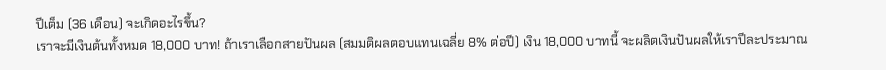ปีเต็ม (36 เดือน) จะเกิดอะไรขึ้น?
เราจะมีเงินต้นทั้งหมด 18,000 บาท! ถ้าเราเลือกสายปันผล (สมมติผลตอบแทนเฉลี่ย 8% ต่อปี) เงิน 18,000 บาทนี้ จะผลิตเงินปันผลให้เราปีละประมาณ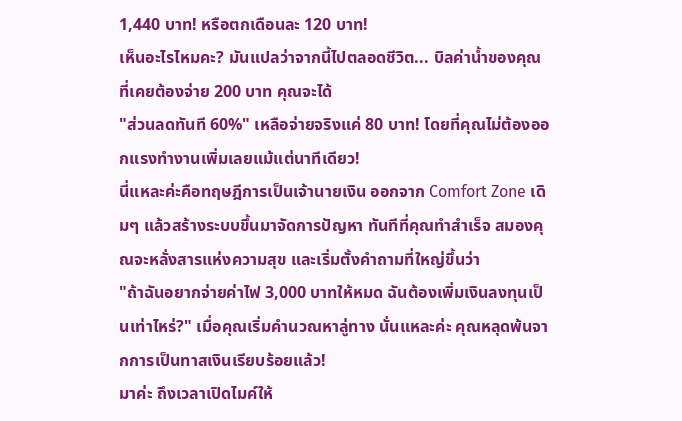1,440 บาท! หรือตกเดือนละ 120 บาท!
เห็นอะไรไหมคะ? มันแปลว่าจากนี้ไปตลอดชีวิต... บิลค่าน้ำของคุณที่เคยต้องจ่าย 200 บาท คุณจะได้
"ส่วนลดทันที 60%" เหลือจ่ายจริงแค่ 80 บาท! โดยที่คุณไม่ต้องออกแรงทำงานเพิ่มเลยแม้แต่นาทีเดียว!
นี่แหละค่ะคือทฤษฎีการเป็นเจ้านายเงิน ออกจาก Comfort Zone เดิมๆ แล้วสร้างระบบขึ้นมาจัดการปัญหา ทันทีที่คุณทำสำเร็จ สมองคุณจะหลั่งสารแห่งความสุข และเริ่มตั้งคำถามที่ใหญ่ขึ้นว่า
"ถ้าฉันอยากจ่ายค่าไฟ 3,000 บาทให้หมด ฉันต้องเพิ่มเงินลงทุนเป็นเท่าไหร่?" เมื่อคุณเริ่มคำนวณหาลู่ทาง นั่นแหละค่ะ คุณหลุดพ้นจากการเป็นทาสเงินเรียบร้อยแล้ว!
มาค่ะ ถึงเวลาเปิดไมค์ให้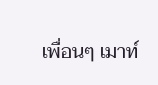เพื่อนๆ เมาท์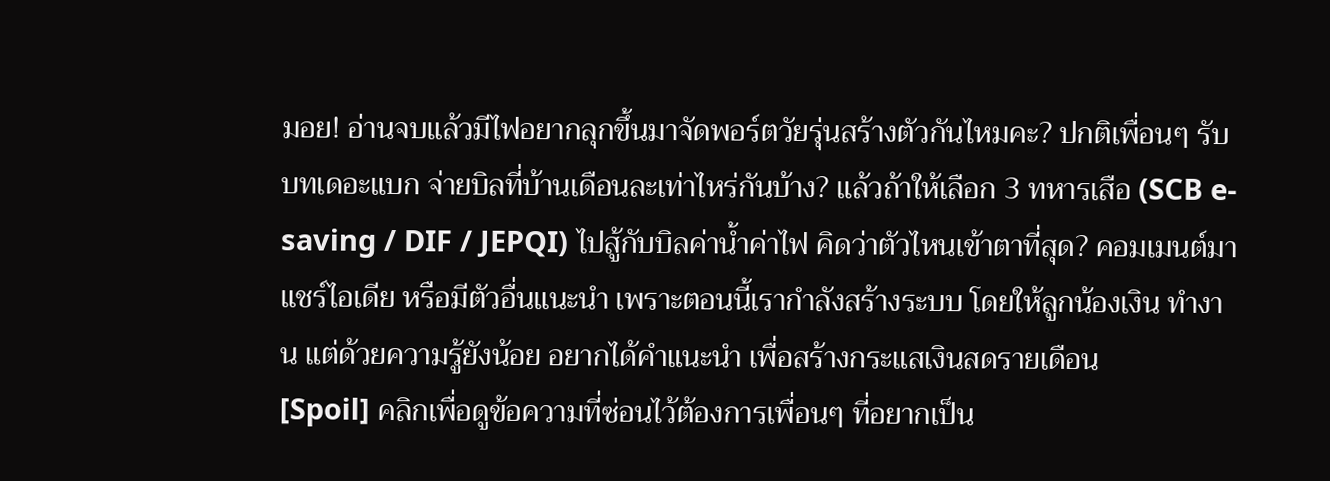มอย! อ่านจบแล้วมีไฟอยากลุกขึ้นมาจัดพอร์ตวัยรุ่นสร้างตัวกันไหมคะ? ปกติเพื่อนๆ รับบทเดอะแบก จ่ายบิลที่บ้านเดือนละเท่าไหร่กันบ้าง? แล้วถ้าให้เลือก 3 ทหารเสือ (SCB e-saving / DIF / JEPQI) ไปสู้กับบิลค่าน้ำค่าไฟ คิดว่าตัวไหนเข้าตาที่สุด? คอมเมนต์มาแชร์ไอเดีย หรือมีตัวอื่นแนะนำ เพราะตอนนี้เรากำลังสร้างระบบ โดยให้ลูกน้องเงิน ทำงาน แต่ด้วยความรู้ยังน้อย อยากได้คำแนะนำ เพื่อสร้างกระแสเงินสดรายเดือน
[Spoil] คลิกเพื่อดูข้อความที่ซ่อนไว้ต้องการเพื่อนๆ ที่อยากเป็น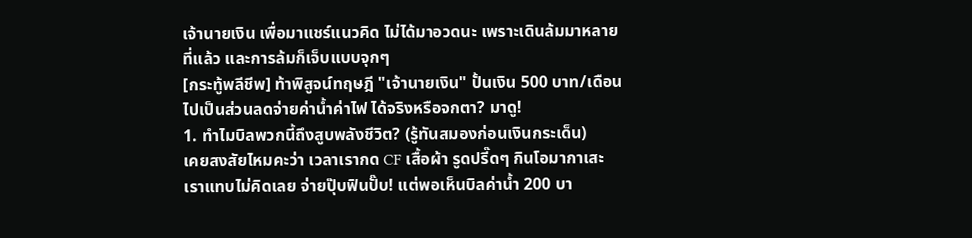เจ้านายเงิน เพื่อมาแชร์แนวคิด ไม่ได้มาอวดนะ เพราะเดินล้มมาหลายที่แล้ว และการล้มก็เจ็บแบบจุกๆ
[กระทู้พลีชีพ] ท้าพิสูจน์ทฤษฎี "เจ้านายเงิน" ปั้นเงิน 500 บาท/เดือน ไปเป็นส่วนลดจ่ายค่าน้ำค่าไฟ ได้จริงหรือจกตา? มาดู!
1. ทำไมบิลพวกนี้ถึงสูบพลังชีวิต? (รู้ทันสมองก่อนเงินกระเด็น)
เคยสงสัยไหมคะว่า เวลาเรากด CF เสื้อผ้า รูดปรี๊ดๆ กินโอมากาเสะ เราแทบไม่คิดเลย จ่ายปุ๊บฟินปั๊บ! แต่พอเห็นบิลค่าน้ำ 200 บา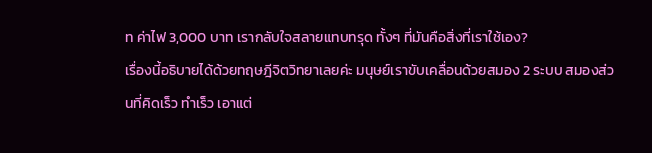ท ค่าไฟ 3,000 บาท เรากลับใจสลายแทบทรุด ทั้งๆ ที่มันคือสิ่งที่เราใช้เอง?
เรื่องนี้อธิบายได้ด้วยทฤษฎีจิตวิทยาเลยค่ะ มนุษย์เราขับเคลื่อนด้วยสมอง 2 ระบบ สมองส่วนที่คิดเร็ว ทำเร็ว เอาแต่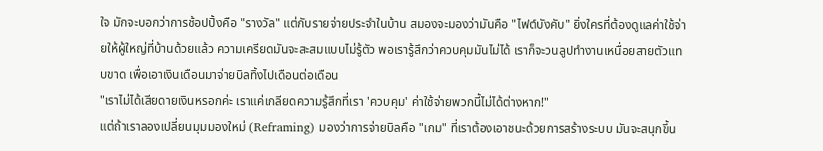ใจ มักจะบอกว่าการช้อปปิ้งคือ "รางวัล" แต่กับรายจ่ายประจำในบ้าน สมองจะมองว่ามันคือ "ไฟต์บังคับ" ยิ่งใครที่ต้องดูแลค่าใช้จ่ายให้ผู้ใหญ่ที่บ้านด้วยแล้ว ความเครียดมันจะสะสมแบบไม่รู้ตัว พอเรารู้สึกว่าควบคุมมันไม่ได้ เราก็จะวนลูปทำงานเหนื่อยสายตัวแทบขาด เพื่อเอาเงินเดือนมาจ่ายบิลทิ้งไปเดือนต่อเดือน
"เราไม่ได้เสียดายเงินหรอกค่ะ เราแค่เกลียดความรู้สึกที่เรา 'ควบคุม' ค่าใช้จ่ายพวกนี้ไม่ได้ต่างหาก!"
แต่ถ้าเราลองเปลี่ยนมุมมองใหม่ (Reframing) มองว่าการจ่ายบิลคือ "เกม" ที่เราต้องเอาชนะด้วยการสร้างระบบ มันจะสนุกขึ้น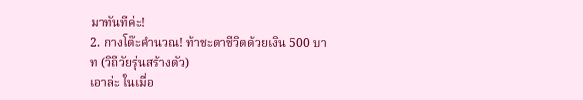มาทันทีค่ะ!
2. กางโต๊ะคำนวณ! ท้าชะตาชีวิตด้วยเงิน 500 บาท (วิถีวัยรุ่นสร้างตัว)
เอาล่ะ ในเมื่อ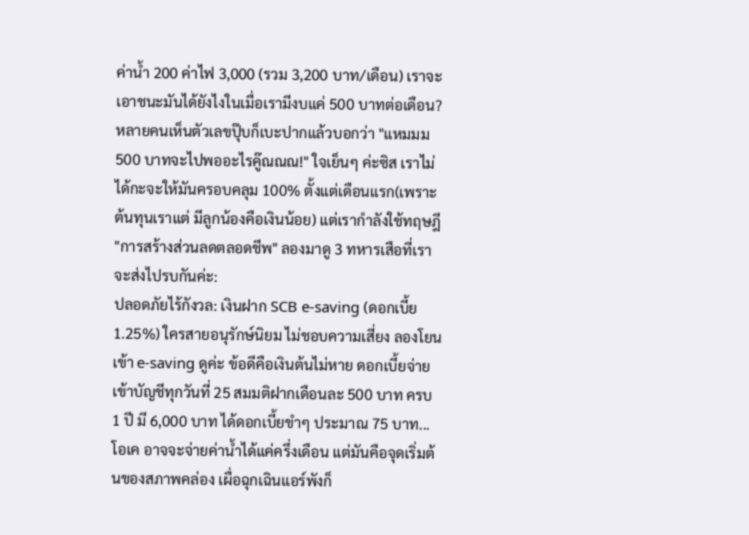ค่าน้ำ 200 ค่าไฟ 3,000 (รวม 3,200 บาท/เดือน) เราจะเอาชนะมันได้ยังไงในเมื่อเรามีงบแค่ 500 บาทต่อเดือน?
หลายคนเห็นตัวเลขปุ๊บก็เบะปากแล้วบอกว่า "แหมมม 500 บาทจะไปพออะไรคู๊ณณณ!" ใจเย็นๆ ค่ะซิส เราไม่ได้กะจะให้มันครอบคลุม 100% ตั้งแต่เดือนแรก(เพราะต้นทุนเราแต่ มีลูกน้องคือเงินน้อย) แต่เรากำลังใช้ทฤษฎี "การสร้างส่วนลดตลอดชีพ" ลองมาดู 3 ทหารเสือที่เราจะส่งไปรบกันค่ะ:
ปลอดภัยไร้กังวล: เงินฝาก SCB e-saving (ดอกเบี้ย 1.25%) ใครสายอนุรักษ์นิยม ไม่ชอบความเสี่ยง ลองโยนเข้า e-saving ดูค่ะ ข้อดีคือเงินต้นไม่หาย ดอกเบี้ยจ่ายเข้าบัญชีทุกวันที่ 25 สมมติฝากเดือนละ 500 บาท ครบ 1 ปี มี 6,000 บาท ได้ดอกเบี้ยขำๆ ประมาณ 75 บาท... โอเค อาจจะจ่ายค่าน้ำได้แค่ครึ่งเดือน แต่มันคือจุดเริ่มต้นของสภาพคล่อง เผื่อฉุกเฉินแอร์พังก็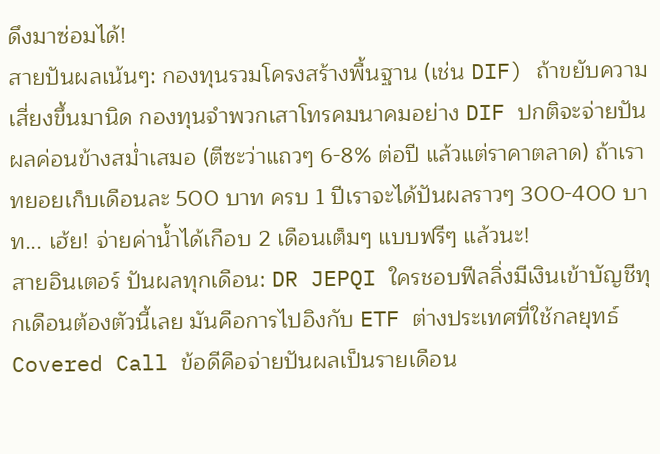ดึงมาซ่อมได้!
สายปันผลเน้นๆ: กองทุนรวมโครงสร้างพื้นฐาน (เช่น DIF) ถ้าขยับความเสี่ยงขึ้นมานิด กองทุนจำพวกเสาโทรคมนาคมอย่าง DIF ปกติจะจ่ายปันผลค่อนข้างสม่ำเสมอ (ตีซะว่าแถวๆ 6-8% ต่อปี แล้วแต่ราคาตลาด) ถ้าเราทยอยเก็บเดือนละ 500 บาท ครบ 1 ปีเราจะได้ปันผลราวๆ 300-400 บาท... เฮ้ย! จ่ายค่าน้ำได้เกือบ 2 เดือนเต็มๆ แบบฟรีๆ แล้วนะ!
สายอินเตอร์ ปันผลทุกเดือน: DR JEPQI ใครชอบฟีลลิ่งมีเงินเข้าบัญชีทุกเดือนต้องตัวนี้เลย มันคือการไปอิงกับ ETF ต่างประเทศที่ใช้กลยุทธ์ Covered Call ข้อดีคือจ่ายปันผลเป็นรายเดือน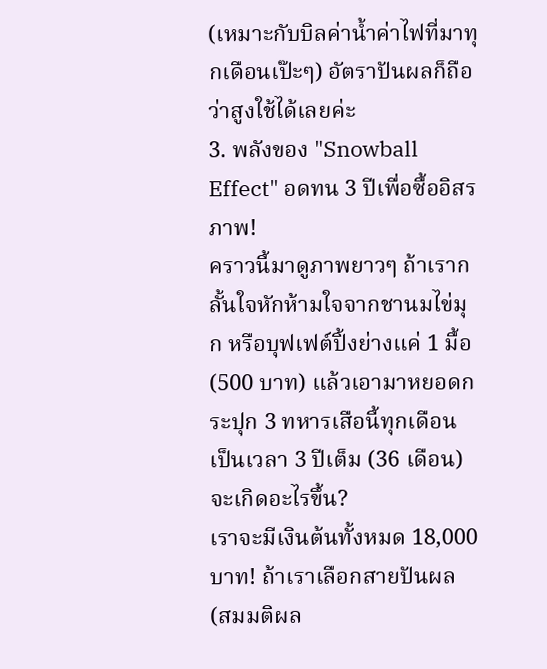(เหมาะกับบิลค่าน้ำค่าไฟที่มาทุกเดือนเป๊ะๆ) อัตราปันผลก็ถือว่าสูงใช้ได้เลยค่ะ
3. พลังของ "Snowball Effect" อดทน 3 ปีเพื่อซื้ออิสรภาพ!
คราวนี้มาดูภาพยาวๆ ถ้าเรากลั้นใจหักห้ามใจจากชานมไข่มุก หรือบุฟเฟต์ปิ้งย่างแค่ 1 มื้อ (500 บาท) แล้วเอามาหยอดกระปุก 3 ทหารเสือนี้ทุกเดือน เป็นเวลา 3 ปีเต็ม (36 เดือน) จะเกิดอะไรขึ้น?
เราจะมีเงินต้นทั้งหมด 18,000 บาท! ถ้าเราเลือกสายปันผล (สมมติผล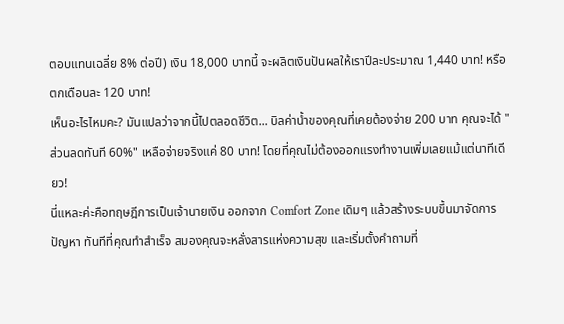ตอบแทนเฉลี่ย 8% ต่อปี) เงิน 18,000 บาทนี้ จะผลิตเงินปันผลให้เราปีละประมาณ 1,440 บาท! หรือตกเดือนละ 120 บาท!
เห็นอะไรไหมคะ? มันแปลว่าจากนี้ไปตลอดชีวิต... บิลค่าน้ำของคุณที่เคยต้องจ่าย 200 บาท คุณจะได้ "ส่วนลดทันที 60%" เหลือจ่ายจริงแค่ 80 บาท! โดยที่คุณไม่ต้องออกแรงทำงานเพิ่มเลยแม้แต่นาทีเดียว!
นี่แหละค่ะคือทฤษฎีการเป็นเจ้านายเงิน ออกจาก Comfort Zone เดิมๆ แล้วสร้างระบบขึ้นมาจัดการปัญหา ทันทีที่คุณทำสำเร็จ สมองคุณจะหลั่งสารแห่งความสุข และเริ่มตั้งคำถามที่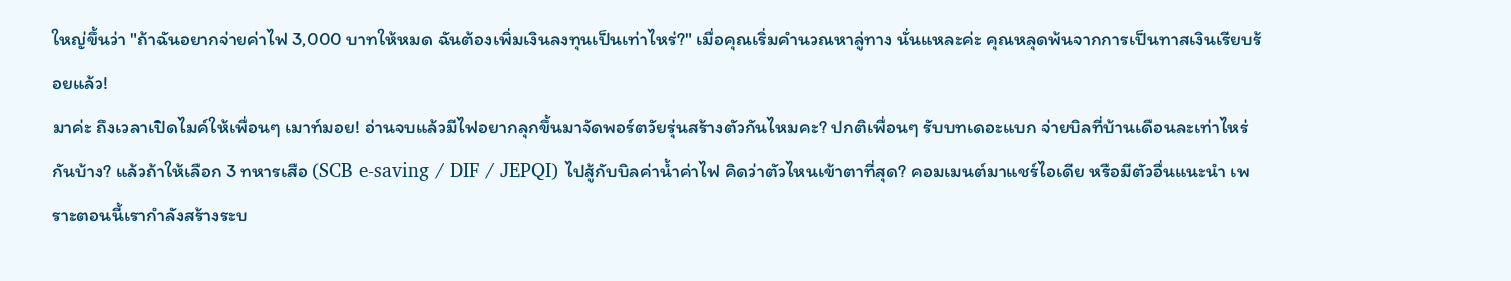ใหญ่ขึ้นว่า "ถ้าฉันอยากจ่ายค่าไฟ 3,000 บาทให้หมด ฉันต้องเพิ่มเงินลงทุนเป็นเท่าไหร่?" เมื่อคุณเริ่มคำนวณหาลู่ทาง นั่นแหละค่ะ คุณหลุดพ้นจากการเป็นทาสเงินเรียบร้อยแล้ว!
มาค่ะ ถึงเวลาเปิดไมค์ให้เพื่อนๆ เมาท์มอย! อ่านจบแล้วมีไฟอยากลุกขึ้นมาจัดพอร์ตวัยรุ่นสร้างตัวกันไหมคะ? ปกติเพื่อนๆ รับบทเดอะแบก จ่ายบิลที่บ้านเดือนละเท่าไหร่กันบ้าง? แล้วถ้าให้เลือก 3 ทหารเสือ (SCB e-saving / DIF / JEPQI) ไปสู้กับบิลค่าน้ำค่าไฟ คิดว่าตัวไหนเข้าตาที่สุด? คอมเมนต์มาแชร์ไอเดีย หรือมีตัวอื่นแนะนำ เพราะตอนนี้เรากำลังสร้างระบ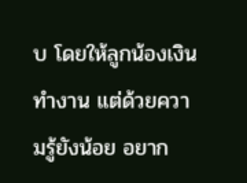บ โดยให้ลูกน้องเงิน ทำงาน แต่ด้วยความรู้ยังน้อย อยาก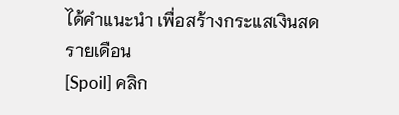ได้คำแนะนำ เพื่อสร้างกระแสเงินสดรายเดือน
[Spoil] คลิก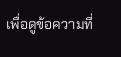เพื่อดูข้อความที่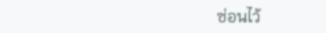ซ่อนไว้